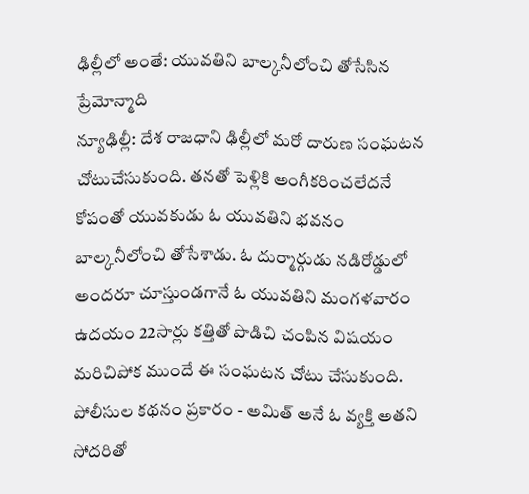ఢిల్లీలో అంతే: యువతిని బాల్కనీలోంచి తోసేసిన ప్రేమోన్మాది
న్యూఢిల్లీ: దేశ రాజధాని ఢిల్లీలో మరో దారుణ సంఘటన చోటుచేసుకుంది. తనతో పెళ్లికి అంగీకరించలేదనే కోపంతో యువకుడు ఓ యువతిని భవనం బాల్కనీలోంచి తోసేశాడు. ఓ దుర్మార్గుడు నడిరోడ్డులో అందరూ చూస్తుండగానే ఓ యువతిని మంగళవారం ఉదయం 22సార్లు కత్తితో పొడిచి చంపిన విషయం మరిచిపోక ముందే ఈ సంఘటన చోటు చేసుకుంది.
పోలీసుల కథనం ప్రకారం - అమిత్ అనే ఓ వ్యక్తి అతని సోదరితో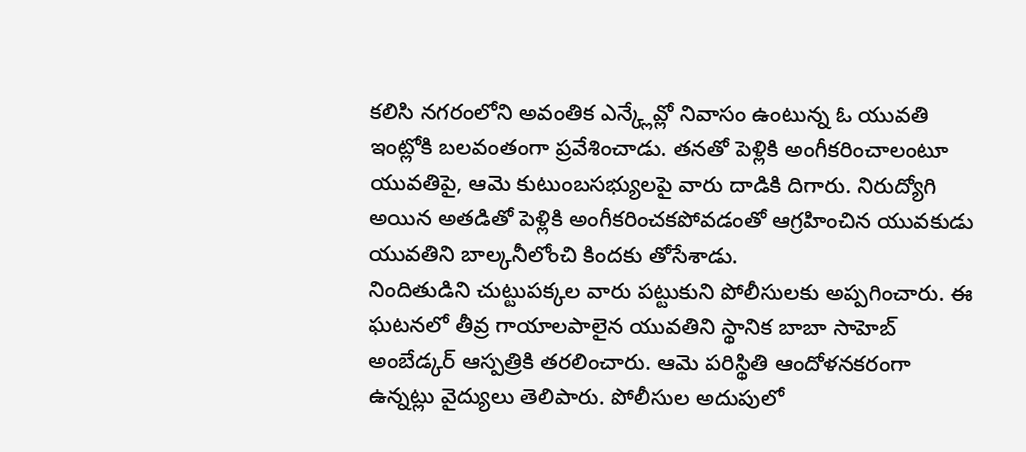కలిసి నగరంలోని అవంతిక ఎన్క్లేవ్లో నివాసం ఉంటున్న ఓ యువతి ఇంట్లోకి బలవంతంగా ప్రవేశించాడు. తనతో పెళ్లికి అంగీకరించాలంటూ యువతిపై, ఆమె కుటుంబసభ్యులపై వారు దాడికి దిగారు. నిరుద్యోగి అయిన అతడితో పెళ్లికి అంగీకరించకపోవడంతో ఆగ్రహించిన యువకుడు యువతిని బాల్కనీలోంచి కిందకు తోసేశాడు.
నిందితుడిని చుట్టుపక్కల వారు పట్టుకుని పోలీసులకు అప్పగించారు. ఈ ఘటనలో తీవ్ర గాయాలపాలైన యువతిని స్థానిక బాబా సాహెబ్ అంబేడ్కర్ ఆస్పత్రికి తరలించారు. ఆమె పరిస్థితి ఆందోళనకరంగా ఉన్నట్లు వైద్యులు తెలిపారు. పోలీసుల అదుపులో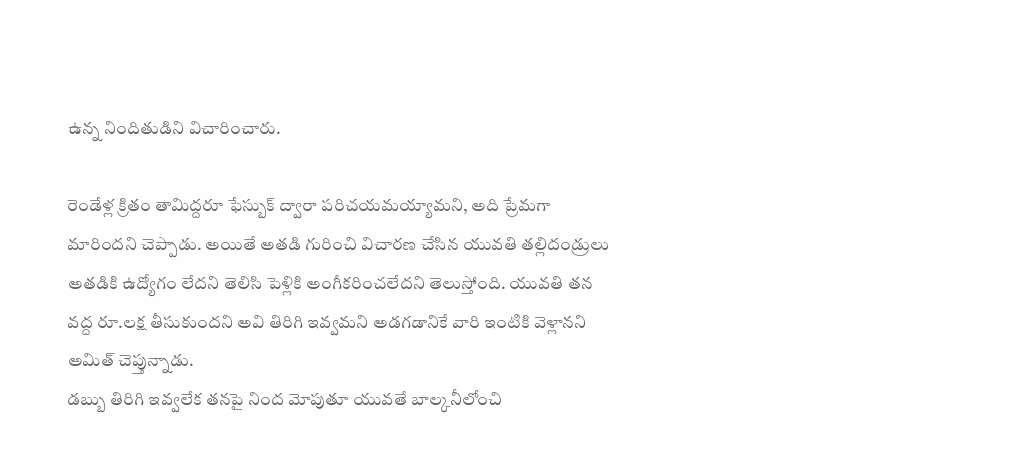ఉన్న నిందితుడిని విచారించారు.

రెండేళ్ల క్రితం తామిద్దరూ ఫేస్బుక్ ద్వారా పరిచయమయ్యామని, అది ప్రేమగా మారిందని చెప్పాడు. అయితే అతడి గురించి విచారణ చేసిన యువతి తల్లిదండ్రులు అతడికి ఉద్యోగం లేదని తెలిసి పెళ్లికి అంగీకరించలేదని తెలుస్తోంది. యువతి తన వద్ద రూ.లక్ష తీసుకుందని అవి తిరిగి ఇవ్వమని అడగడానికే వారి ఇంటికి వెళ్లానని అమిత్ చెప్తున్నాడు.
డబ్బు తిరిగి ఇవ్వలేక తనపై నింద మోపుతూ యువతే బాల్కనీలోంచి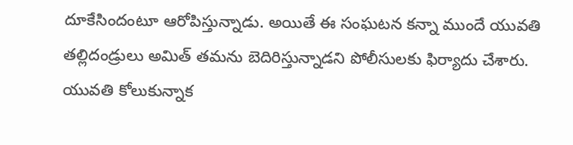దూకేసిందంటూ ఆరోపిస్తున్నాడు. అయితే ఈ సంఘటన కన్నా ముందే యువతి తల్లిదండ్రులు అమిత్ తమను బెదిరిస్తున్నాడని పోలీసులకు ఫిర్యాదు చేశారు. యువతి కోలుకున్నాక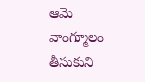ఆమె వాంగ్మూలం తీసుకుని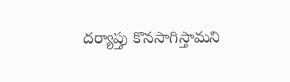దర్యాప్తు కొనసాగిస్తామని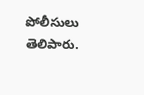పోలీసులు తెలిపారు.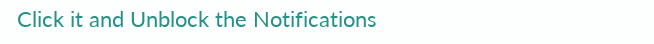Click it and Unblock the Notifications